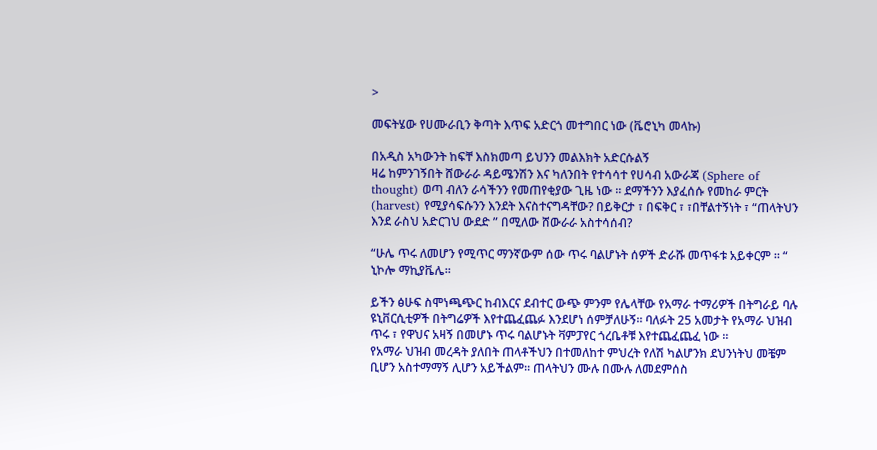>

መፍትሄው የሀሙራቢን ቅጣት እጥፍ አድርጎ መተግበር ነው (ቬሮኒካ መላኩ)

በአዲስ አካውንት ከፍቸ እስክመጣ ይህንን መልእክት አድርሱልኝ
ዛሬ ከምንገኝበት ሸውራራ ዳይሜንሽን እና ካለንበት የተሳሳተ የሀሳብ አውራጃ (Sphere of thought) ወጣ ብለን ራሳችንን የመጠየቂያው ጊዜ ነው ። ደማችንን እያፈሰሱ የመከራ ምርት (harvest) የሚያሳፍሱንን እንደት እናስተናግዳቸው? በይቅርታ ፣ በፍቅር ፣ ፣በቸልተኝነት ፣ “ጠላትህን እንደ ራስህ አድርገህ ውደድ ” በሚለው ሸውራራ አስተሳሰብ?

“ሁሌ ጥሩ ለመሆን የሚጥር ማንኛውም ሰው ጥሩ ባልሆኑት ሰዎች ድራሹ መጥፋቱ አይቀርም ። “
ኒኮሎ ማኪያቬሌ።

ይችን ፅሁፍ ስሞነጫጭር ከብእርና ደብተር ውጭ ምንም የሌላቸው የአማራ ተማሪዎች በትግራይ ባሉ ዩኒቨርሲቲዎች በትግሬዎች እየተጨፈጨፉ እንደሆነ ሰምቻለሁኝ። ባለፉት 25 አመታት የአማራ ህዝብ ጥሩ ፣ የዋህና አዛኝ በመሆኑ ጥሩ ባልሆኑት ቫምፓየር ጎረቤቶቹ እየተጨፈጨፈ ነው ።
የአማራ ህዝብ መረዳት ያለበት ጠላቶችህን በተመለከተ ምህረት የለሽ ካልሆንክ ደህንነትህ መቼም ቢሆን አስተማማኝ ሊሆን አይችልም። ጠላትህን ሙሉ በሙሉ ለመደምሰስ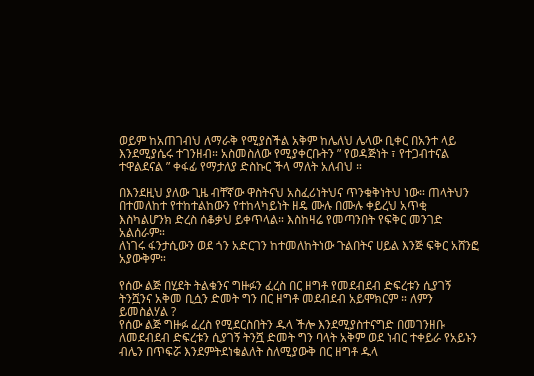ወይም ከአጠገብህ ለማራቅ የሚያስችል አቅም ከሌለህ ሌላው ቢቀር በአንተ ላይ እንደሚያሴሩ ተገንዘብ። አስመስለው የሚያቀርቡትን ” የወዳጅነት ፣ የተጋብተናል ተዋልደናል ” ቀፋፊ የማታለያ ድስኩር ችላ ማለት አለብህ ።

በእንደዚህ ያለው ጊዜ ብቸኛው ዋስትናህ አስፈሪነትህና ጥንቁቅነትህ ነው። ጠላትህን በተመለከተ የተከተልከውን የተከላካይነት ዘዴ ሙሉ በሙሉ ቀይረህ አጥቂ እስካልሆንክ ድረስ ሰቆቃህ ይቀጥላል። እስከዛሬ የመጣንበት የፍቅር መንገድ አልሰራም።
ለነገሩ ፋንታሲውን ወደ ጎን አድርገን ከተመለከትነው ጉልበትና ሀይል እንጅ ፍቅር አሸንፎ አያውቅም።

የሰው ልጅ በሂደት ትልቁንና ግዙፉን ፈረስ በር ዘግቶ የመደብደብ ድፍረቱን ሲያገኝ ትንሿንና አቅመ ቢሷን ድመት ግን በር ዘግቶ መደብደብ አይሞክርም ። ለምን ይመስልሃል ?
የሰው ልጅ ግዙፉ ፈረስ የሚደርስበትን ዱላ ችሎ እንደሚያስተናግድ በመገንዘቡ ለመደብደብ ድፍረቱን ሲያገኝ ትንሿ ድመት ግን ባላት አቅም ወደ ነብር ተቀይራ የአይኑን ብሌን በጥፍሯ እንደምትደነቁልለት ስለሚያውቅ በር ዘግቶ ዱላ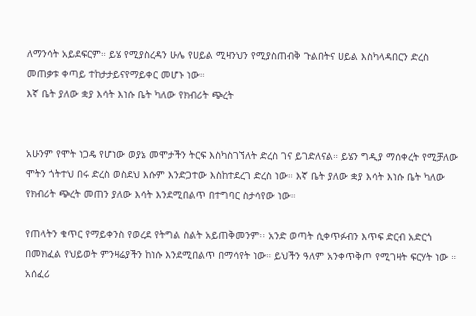ለማንሳት አይደፍርም። ይሄ የሚያስረዳን ሁሌ የሀይል ሚዛንህን የሚያስጠብቅ ጉልበትና ሀይል እስካላዳበርን ድረስ መጠቃቱ ቀጣይ ተከታታይናየማይቀር መሆኑ ነው።
እኛ ቤት ያለው ቋያ እሳት እነሱ ቤት ካለው የክብሪት ጭረት


አሁንም የሞት ነጋዴ የሆነው ወያኔ መሞታችን ትርፍ እስካስገኘለት ድረስ ገና ይገድለናል። ይሄን ግዲያ ማሰቀረት የሚቻለው ሞትን ጎትተህ በሩ ድረስ ወስደህ እሱም እንድጋተው እስከተደረገ ድረስ ነው። እኛ ቤት ያለው ቋያ እሳት እነሱ ቤት ካለው የክብሪት ጭረት መጠን ያለው እሳት እንደሚበልጥ በተግባር ስታሳየው ነው።

የጠላትን ቁጥር የማይቀንስ የወረደ የትግል ስልት አይጠቅመንም፡፡ አንድ ወጣት ሲቀጥፉብን እጥፍ ድርብ አድርጎ በመክፈል የህይወት ምንዛሬያችን ከነሱ እንደሚበልጥ በማሳየት ነው። ይህችን ዓለም አንቀጥቅጦ የሚገዛት ፍርሃት ነው ። አሰፈሪ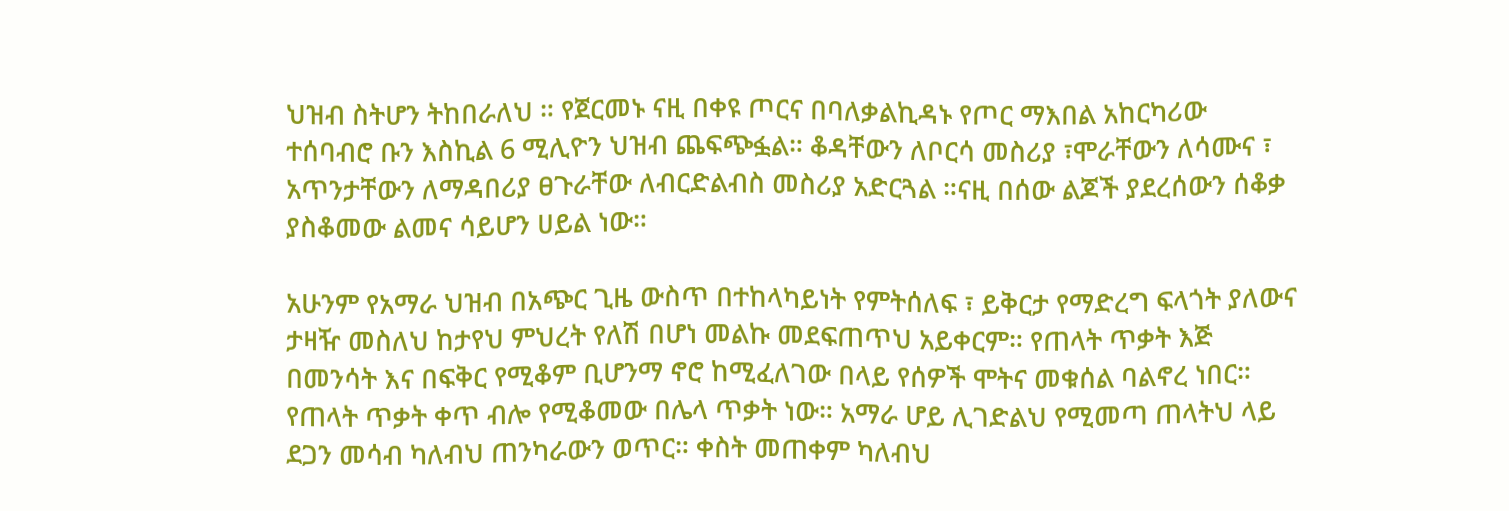ህዝብ ስትሆን ትከበራለህ ። የጀርመኑ ናዚ በቀዩ ጦርና በባለቃልኪዳኑ የጦር ማእበል አከርካሪው ተሰባብሮ ቡን እስኪል 6 ሚሊዮን ህዝብ ጨፍጭፏል። ቆዳቸውን ለቦርሳ መስሪያ ፣ሞራቸውን ለሳሙና ፣ አጥንታቸውን ለማዳበሪያ ፀጉራቸው ለብርድልብስ መስሪያ አድርጓል ።ናዚ በሰው ልጆች ያደረሰውን ሰቆቃ ያስቆመው ልመና ሳይሆን ሀይል ነው።

አሁንም የአማራ ህዝብ በአጭር ጊዜ ውስጥ በተከላካይነት የምትሰለፍ ፣ ይቅርታ የማድረግ ፍላጎት ያለውና ታዛዥ መስለህ ከታየህ ምህረት የለሽ በሆነ መልኩ መደፍጠጥህ አይቀርም። የጠላት ጥቃት እጅ በመንሳት እና በፍቅር የሚቆም ቢሆንማ ኖሮ ከሚፈለገው በላይ የሰዎች ሞትና መቁሰል ባልኖረ ነበር። የጠላት ጥቃት ቀጥ ብሎ የሚቆመው በሌላ ጥቃት ነው። አማራ ሆይ ሊገድልህ የሚመጣ ጠላትህ ላይ ደጋን መሳብ ካለብህ ጠንካራውን ወጥር። ቀስት መጠቀም ካለብህ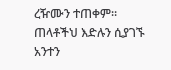ረዥሙን ተጠቀም። ጠላቶችህ እድሉን ሲያገኙ አንተን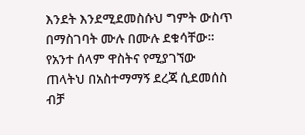እንደት እንደሚደመስሱህ ግምት ውስጥ በማስገባት ሙሉ በሙሉ ደቁሳቸው። የአንተ ሰላም ዋስትና የሚያገኘው ጠላትህ በአስተማማኝ ደረጃ ሲደመሰስ ብቻ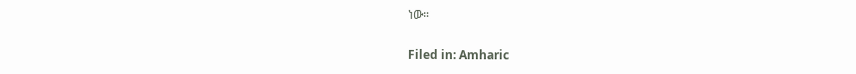ነው።

Filed in: Amharic